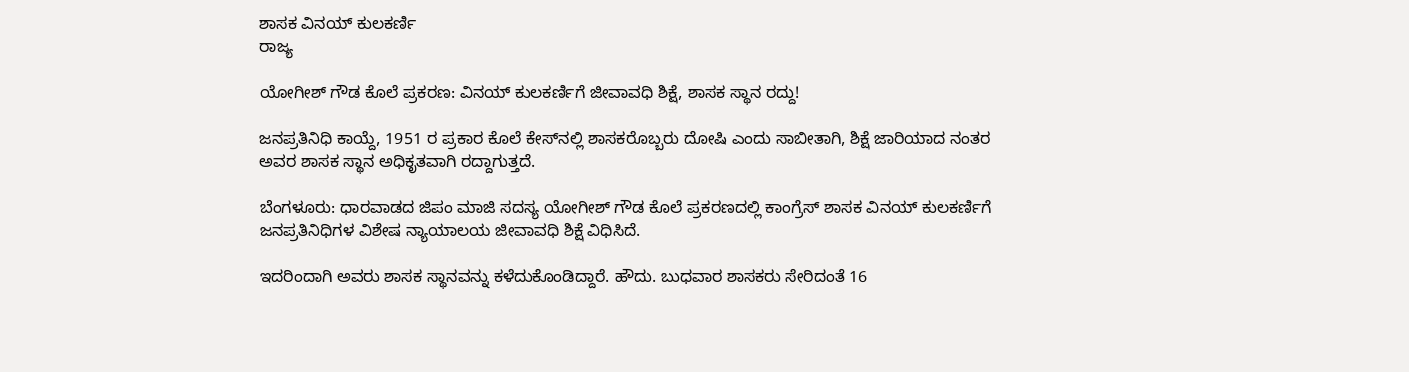ಶಾಸಕ ವಿನಯ್ ಕುಲಕರ್ಣಿ
ರಾಜ್ಯ

ಯೋಗೀಶ್ ಗೌಡ ಕೊಲೆ ಪ್ರಕರಣ: ವಿನಯ್ ಕುಲಕರ್ಣಿಗೆ ಜೀವಾವಧಿ ಶಿಕ್ಷೆ, ಶಾಸಕ ಸ್ಥಾನ ರದ್ದು!

ಜನಪ್ರತಿನಿಧಿ ಕಾಯ್ದೆ, 1951 ರ ಪ್ರಕಾರ ಕೊಲೆ ಕೇಸ್‌ನಲ್ಲಿ ಶಾಸಕರೊಬ್ಬರು ದೋಷಿ ಎಂದು ಸಾಬೀತಾಗಿ, ಶಿಕ್ಷೆ ಜಾರಿಯಾದ ನಂತರ ಅವರ ಶಾಸಕ ಸ್ಥಾನ ಅಧಿಕೃತವಾಗಿ ರದ್ದಾಗುತ್ತದೆ.

ಬೆಂಗಳೂರು: ಧಾರವಾಡದ ಜಿಪಂ ಮಾಜಿ ಸದಸ್ಯ ಯೋಗೀಶ್‌ ಗೌಡ ಕೊಲೆ ಪ್ರಕರಣದಲ್ಲಿ ಕಾಂಗ್ರೆಸ್‌ ಶಾಸಕ ವಿನಯ್ ಕುಲಕರ್ಣಿಗೆ ಜನಪ್ರತಿನಿಧಿಗಳ ವಿಶೇಷ ನ್ಯಾಯಾಲಯ ಜೀವಾವಧಿ ಶಿಕ್ಷೆ ವಿಧಿಸಿದೆ.

ಇದರಿಂದಾಗಿ ಅವರು ಶಾಸಕ ಸ್ಥಾನವನ್ನು ಕಳೆದುಕೊಂಡಿದ್ದಾರೆ. ಹೌದು. ಬುಧವಾರ ಶಾಸಕರು ಸೇರಿದಂತೆ 16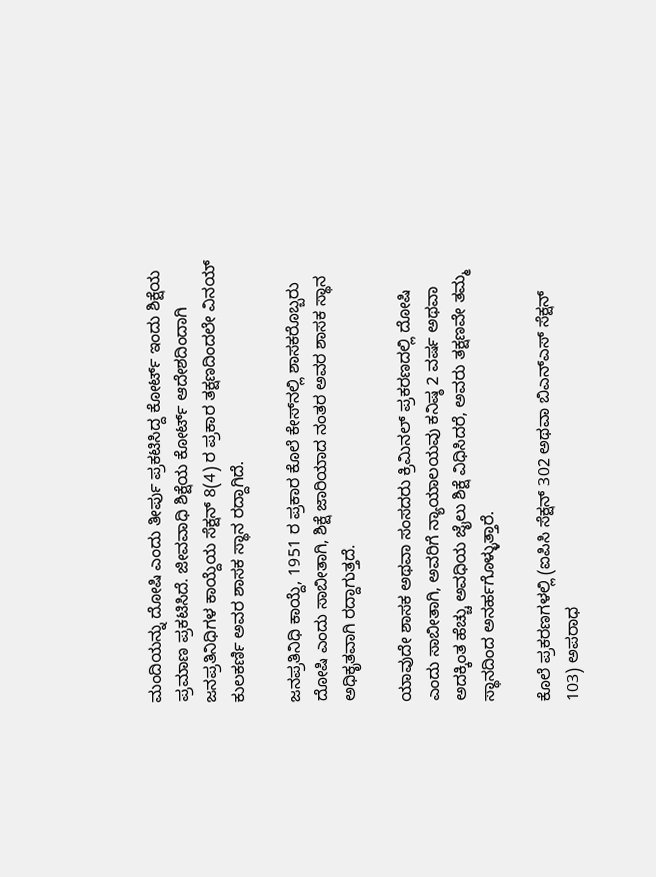ಮಂದಿಯನ್ನು ದೋಷಿ ಎಂದು ತೀರ್ಪು ಪ್ರಕಟಿಸಿದ್ದ ಕೋರ್ಟ್‌ ಇಂದು ಶಿಕ್ಷೆಯ ಪ್ರಮಾಣ ಪ್ರಕಟಿಸಿದೆ. ಜೀವವಾಧಿ ಶಿಕ್ಷೆಯ ಕೋರ್ಟ್ ಆದೇಶದಿಂದಾಗಿ ಜನಪ್ರತಿನಿಧಿಗಳ ಕಾಯ್ದೆಯ ಸೆಕ್ಷನ್ 8(4) ರ ಪ್ರಕಾರ ತಕ್ಷಣದಿಂದಲೇ ವಿನಯ್‌ ಕುಲಕರ್ಣಿ ಅವರ ಶಾಸಕ ಸ್ಥಾನ ರದ್ದಾಗಿದೆ.

ಜನಪ್ರತಿನಿಧಿ ಕಾಯ್ದೆ, 1951 ರ ಪ್ರಕಾರ ಕೊಲೆ ಕೇಸ್‌ನಲ್ಲಿ ಶಾಸಕರೊಬ್ಬರು ದೋಷಿ ಎಂದು ಸಾಬೀತಾಗಿ, ಶಿಕ್ಷೆ ಜಾರಿಯಾದ ನಂತರ ಅವರ ಶಾಸಕ ಸ್ಥಾನ ಅಧಿಕೃತವಾಗಿ ರದ್ದಾಗುತ್ತದೆ.

ಯಾವುದೇ ಶಾಸಕ ಅಥವಾ ಸಂಸದರು ಕ್ರಿಮಿನಲ್ ಪ್ರಕರಣದಲ್ಲಿ ದೋಷಿ ಎಂದು ಸಾಬೀತಾಗಿ, ಅವರಿಗೆ ನ್ಯಾಯಾಲಯವು ಕನಿಷ್ಠ 2 ವರ್ಷ ಅಥವಾ ಅದಕ್ಕಿಂತ ಹೆಚ್ಚು ಅವಧಿಯ ಜೈಲು ಶಿಕ್ಷೆ ವಿಧಿಸಿದರೆ, ಅವರು ತಕ್ಷಣವೇ ತಮ್ಮ ಸ್ಥಾನದಿಂದ ಅನರ್ಹಗೊಳ್ಳುತ್ತಾರೆ.

ಕೊಲೆ ಪ್ರಕರಣಗಳಲ್ಲಿ (ಐಪಿಸಿ ಸೆಕ್ಷನ್ 302 ಅಥವಾ ಬಿಎನ್‌ಎಸ್‌ ಸೆಕ್ಷನ್ 103) ಅಪರಾಧ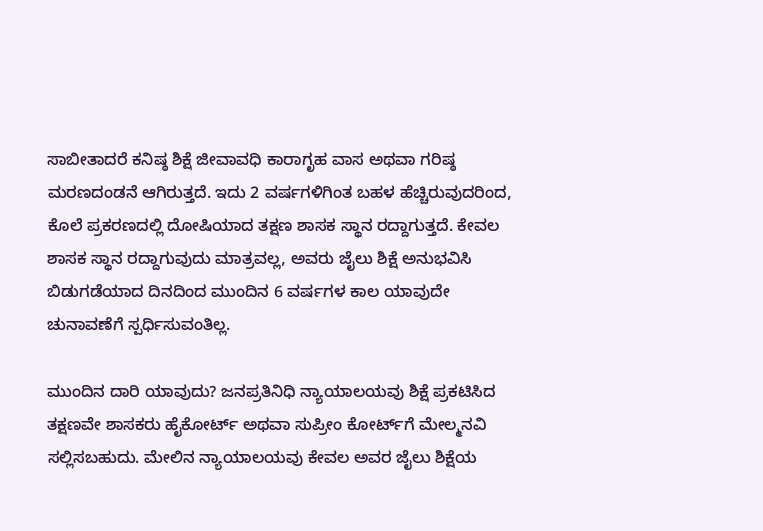ಸಾಬೀತಾದರೆ ಕನಿಷ್ಠ ಶಿಕ್ಷೆ ಜೀವಾವಧಿ ಕಾರಾಗೃಹ ವಾಸ ಅಥವಾ ಗರಿಷ್ಠ ಮರಣದಂಡನೆ ಆಗಿರುತ್ತದೆ. ಇದು 2 ವರ್ಷಗಳಿಗಿಂತ ಬಹಳ ಹೆಚ್ಚಿರುವುದರಿಂದ, ಕೊಲೆ ಪ್ರಕರಣದಲ್ಲಿ ದೋಷಿಯಾದ ತಕ್ಷಣ ಶಾಸಕ ಸ್ಥಾನ ರದ್ದಾಗುತ್ತದೆ. ಕೇವಲ ಶಾಸಕ ಸ್ಥಾನ ರದ್ದಾಗುವುದು ಮಾತ್ರವಲ್ಲ, ಅವರು ಜೈಲು ಶಿಕ್ಷೆ ಅನುಭವಿಸಿ ಬಿಡುಗಡೆಯಾದ ದಿನದಿಂದ ಮುಂದಿನ 6 ವರ್ಷಗಳ ಕಾಲ ಯಾವುದೇ ಚುನಾವಣೆಗೆ ಸ್ಪರ್ಧಿಸುವಂತಿಲ್ಲ.

ಮುಂದಿನ ದಾರಿ ಯಾವುದು? ಜನಪ್ರತಿನಿಧಿ ನ್ಯಾಯಾಲಯವು ಶಿಕ್ಷೆ ಪ್ರಕಟಿಸಿದ ತಕ್ಷಣವೇ ಶಾಸಕರು ಹೈಕೋರ್ಟ್ ಅಥವಾ ಸುಪ್ರೀಂ ಕೋರ್ಟ್‌ಗೆ ಮೇಲ್ಮನವಿ ಸಲ್ಲಿಸಬಹುದು. ಮೇಲಿನ ನ್ಯಾಯಾಲಯವು ಕೇವಲ ಅವರ ಜೈಲು ಶಿಕ್ಷೆಯ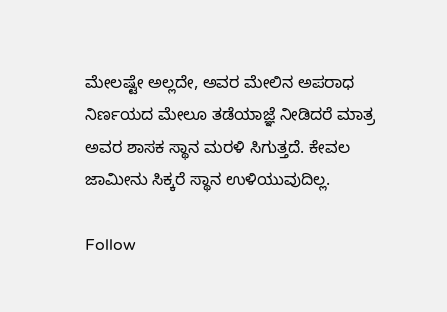ಮೇಲಷ್ಟೇ ಅಲ್ಲದೇ, ಅವರ ಮೇಲಿನ ಅಪರಾಧ ನಿರ್ಣಯದ ಮೇಲೂ ತಡೆಯಾಜ್ಞೆ ನೀಡಿದರೆ ಮಾತ್ರ ಅವರ ಶಾಸಕ ಸ್ಥಾನ ಮರಳಿ ಸಿಗುತ್ತದೆ. ಕೇವಲ ಜಾಮೀನು ಸಿಕ್ಕರೆ ಸ್ಥಾನ ಉಳಿಯುವುದಿಲ್ಲ.

Follow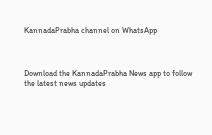KannadaPrabha channel on WhatsApp



Download the KannadaPrabha News app to follow the latest news updates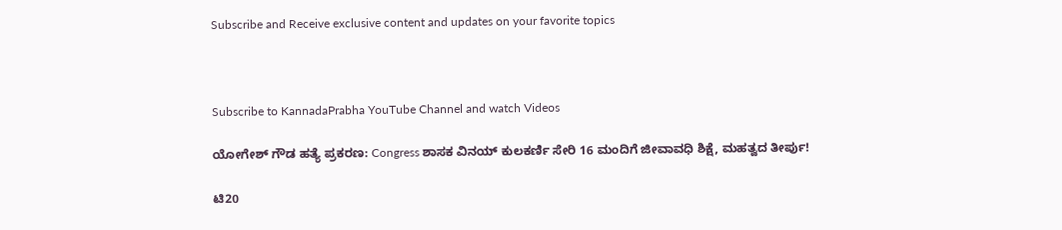Subscribe and Receive exclusive content and updates on your favorite topics



Subscribe to KannadaPrabha YouTube Channel and watch Videos

ಯೋಗೇಶ್ ಗೌಡ ಹತ್ಯೆ ಪ್ರಕರಣ: Congress ಶಾಸಕ ವಿನಯ್ ಕುಲಕರ್ಣಿ ಸೇರಿ 16 ಮಂದಿಗೆ ಜೀವಾವಧಿ ಶಿಕ್ಷೆ, ಮಹತ್ವದ ತೀರ್ಪು!

ಟಿ20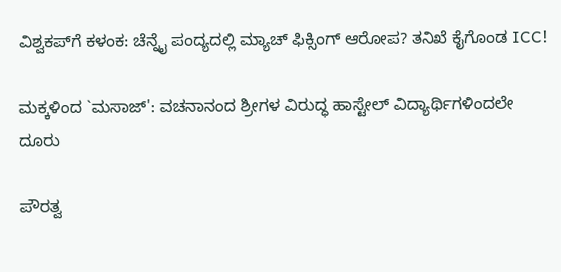ವಿಶ್ವಕಪ್‌ಗೆ ಕಳಂಕ: ಚೆನ್ನೈ ಪಂದ್ಯದಲ್ಲಿ ಮ್ಯಾಚ್ ಫಿಕ್ಸಿಂಗ್ ಆರೋಪ? ತನಿಖೆ ಕೈಗೊಂಡ ICC!

ಮಕ್ಕಳಿಂದ `ಮಸಾಜ್': ವಚನಾನಂದ ಶ್ರೀಗಳ ವಿರುದ್ಧ ಹಾಸ್ಟೇಲ್ ವಿದ್ಯಾರ್ಥಿಗಳಿಂದಲೇ ದೂರು

ಪೌರತ್ವ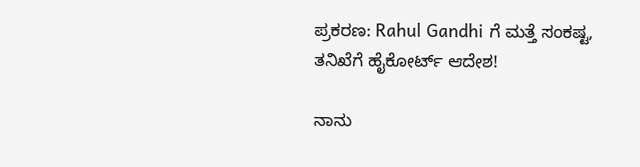ಪ್ರಕರಣ: Rahul Gandhi ಗೆ ಮತ್ತೆ ಸಂಕಷ್ಟ, ತನಿಖೆಗೆ ಹೈಕೋರ್ಟ್ ಆದೇಶ!

ನಾನು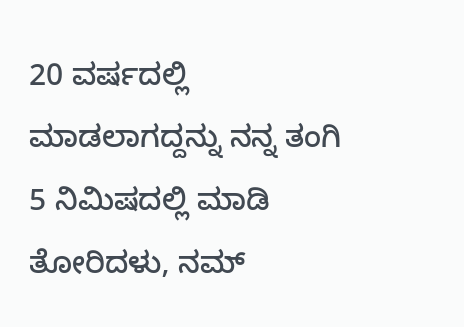20 ವರ್ಷದಲ್ಲಿ ಮಾಡಲಾಗದ್ದನ್ನು ನನ್ನ ತಂಗಿ 5 ನಿಮಿಷದಲ್ಲಿ ಮಾಡಿ ತೋರಿದಳು, ನಮ್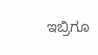ಇಬ್ರಿಗೂ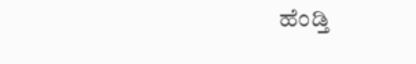ಹೆಂಡ್ತಿ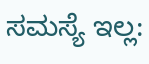ಸಮಸ್ಯೆ ಇಲ್ಲ: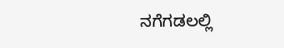ನಗೆಗಡಲಲ್ಲಿ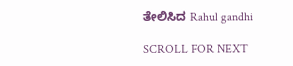ತೇಲಿಸಿದ Rahul gandhi

SCROLL FOR NEXT